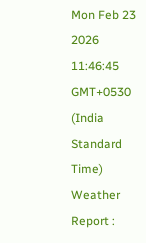Mon Feb 23 2026 11:46:45 GMT+0530 (India Standard Time)
Weather Report :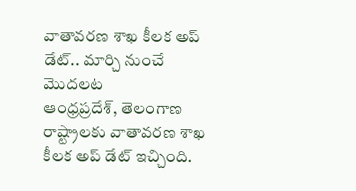వాతావరణ శాఖ కీలక అప్ డేట్.. మార్చి నుంచే మొదలట
ఆంధ్రప్రదేశ్, తెలంగాణ రాష్ట్రాలకు వాతావరణ శాఖ కీలక అప్ డేట్ ఇచ్చింది.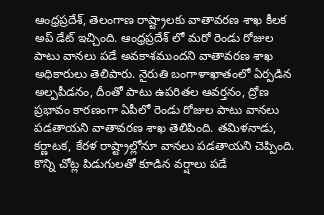ఆంధ్రప్రదేశ్, తెలంగాణ రాష్ట్రాలకు వాతావరణ శాఖ కీలక అప్ డేట్ ఇచ్చింది. ఆంధ్రప్రదేశ్ లో మరో రెండు రోజుల పాటు వానలు పడే అవకాశముందని వాతావరణ శాఖ అధికారులు తెలిపారు. నైరుతి బంగాళాఖాతంలో ఏర్పడిన అల్పపీడనం, దీంతో పాటు ఉపరితల ఆవర్తనం, ద్రోణ ప్రభావం కారణంగా ఏపీలో రెండు రోజుల పాటు వానలు పడతాయని వాతావరణ శాఖ తెలిపింది. తమిళనాడు, కర్ణాటక, కేరళ రాష్ట్రాల్లోనూ వానలు పడతాయని చెప్పింది. కొన్ని చోట్ల పిడుగులతో కూడిన వర్షాలు పడే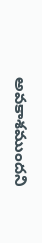అవకాశముందని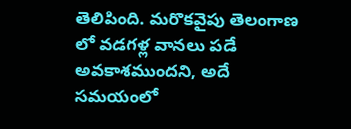తెలిపింది. మరొకవైపు తెలంగాణ లో వడగళ్ల వానలు పడే అవకాశముందని, అదే సమయంలో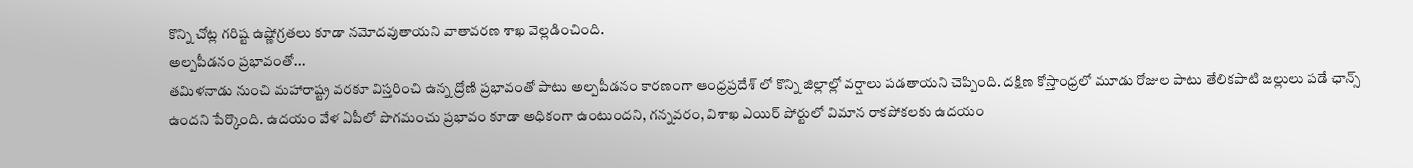కొన్ని చోట్ల గరిష్ట ఉష్ణోగ్రతలు కూడా నమోదవుతాయని వాతావరణ శాఖ వెల్లడించింది.
అల్పపీడనం ప్రభావంతో...
తమిళనాడు నుంచి మహారాష్ట్ర వరకూ విస్తరించి ఉన్న ద్రోణి ప్రభావంతో పాటు అల్పపీడనం కారణంగా ఆంధ్రప్రదేశ్ లో కొన్ని జిల్లాల్లో వర్షాలు పడతాయని చెప్పింది. దక్షిణ కోస్తాంధ్రలో మూడు రోజుల పాటు తేలికపాటి జల్లులు పడే ఛాన్స్ ఉందని పేర్కొంది. ఉదయం వేళ ఏపీలో పొగమంచు ప్రభావం కూడా అధికంగా ఉంటుందని, గన్నవరం, విశాఖ ఎయిర్ పోర్టులో విమాన రాకపోకలకు ఉదయం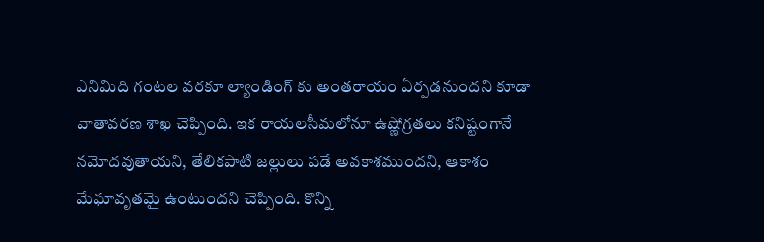ఎనిమిది గంటల వరకూ ల్యాండింగ్ కు అంతరాయం ఏర్పడనుందని కూడా వాతావరణ శాఖ చెప్పింది. ఇక రాయలసీమలోనూ ఉష్ణోగ్రతలు కనిష్టంగానే నమోదవుతాయని, తేలికపాటి జల్లులు పడే అవకాశముందని, ఆకాశం మేఘావృతమై ఉంటుందని చెప్పింది. కొన్ని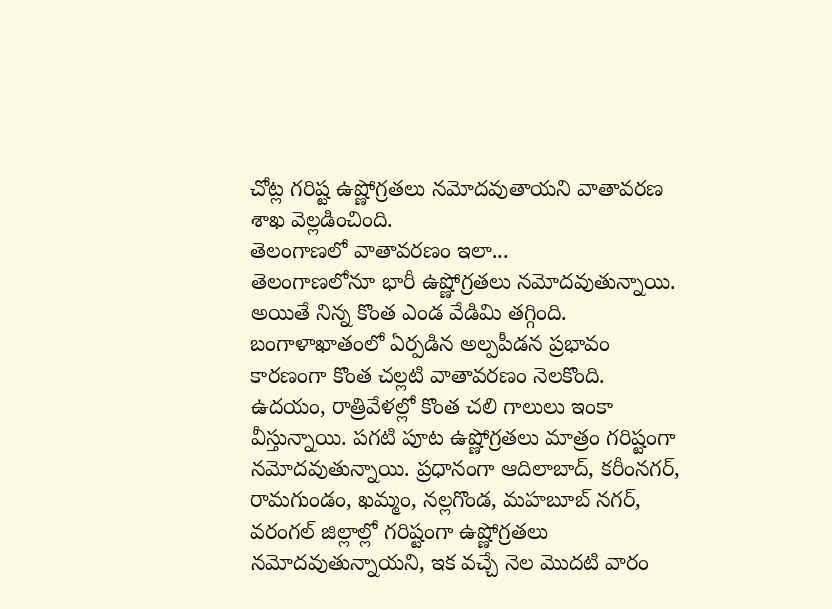చోట్ల గరిష్ట ఉష్ణోగ్రతలు నమోదవుతాయని వాతావరణ శాఖ వెల్లడించింది.
తెలంగాణలో వాతావరణం ఇలా...
తెలంగాణలోనూ భారీ ఉష్ణోగ్రతలు నమోదవుతున్నాయి. అయితే నిన్న కొంత ఎండ వేడిమి తగ్గింది. బంగాళాఖాతంలో ఏర్పడిన అల్పపీడన ప్రభావం కారణంగా కొంత చల్లటి వాతావరణం నెలకొంది. ఉదయం, రాత్రివేళల్లో కొంత చలి గాలులు ఇంకా వీస్తున్నాయి. పగటి పూట ఉష్ణోగ్రతలు మాత్రం గరిష్టంగా నమోదవుతున్నాయి. ప్రధానంగా ఆదిలాబాద్, కరీంనగర్, రామగుండం, ఖమ్మం, నల్లగొండ, మహబూబ్ నగర్, వరంగల్ జిల్లాల్లో గరిష్టంగా ఉష్ణోగ్రతలు నమోదవుతున్నాయని, ఇక వచ్చే నెల మొదటి వారం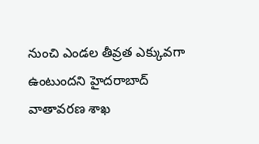నుంచి ఎండల తీవ్రత ఎక్కువగా ఉంటుందని హైదరాబాద్ వాతావరణ శాఖ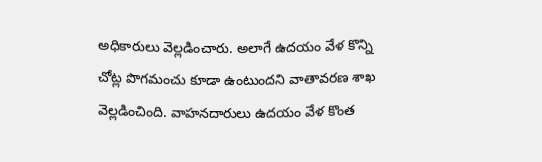అధికారులు వెల్లడించారు. అలాగే ఉదయం వేళ కొన్ని చోట్ల పొగమంచు కూడా ఉంటుందని వాతావరణ శాఖ వెల్లడించింది. వాహనదారులు ఉదయం వేళ కొంత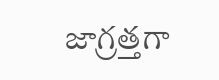జాగ్రత్తగా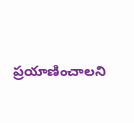ప్రయాణించాలని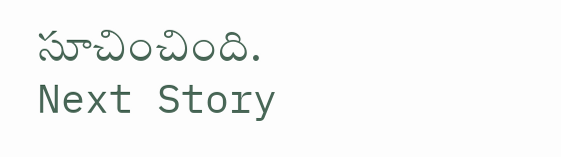సూచించింది.
Next Story